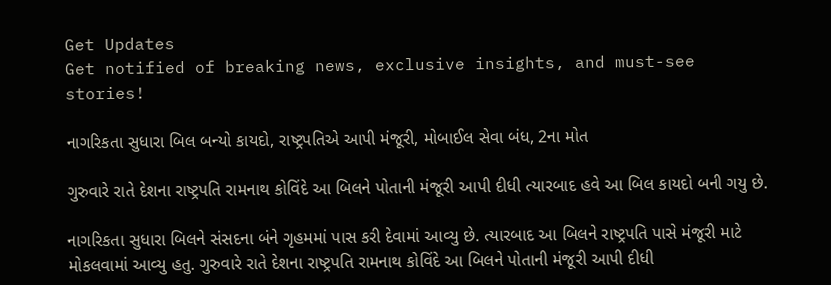Get Updates
Get notified of breaking news, exclusive insights, and must-see stories!

નાગરિકતા સુધારા બિલ બન્યો કાયદો, રાષ્ટ્રપતિએ આપી મંજૂરી, મોબાઈલ સેવા બંધ, 2ના મોત

ગુરુવારે રાતે દેશના રાષ્ટ્રપતિ રામનાથ કોવિંદે આ બિલને પોતાની મંજૂરી આપી દીધી ત્યારબાદ હવે આ બિલ કાયદો બની ગયુ છે.

નાગરિકતા સુધારા બિલને સંસદના બંને ગૃહમમાં પાસ કરી દેવામાં આવ્યુ છે. ત્યારબાદ આ બિલને રાષ્ટ્રપતિ પાસે મંજૂરી માટે મોકલવામાં આવ્યુ હતુ. ગુરુવારે રાતે દેશના રાષ્ટ્રપતિ રામનાથ કોવિંદે આ બિલને પોતાની મંજૂરી આપી દીધી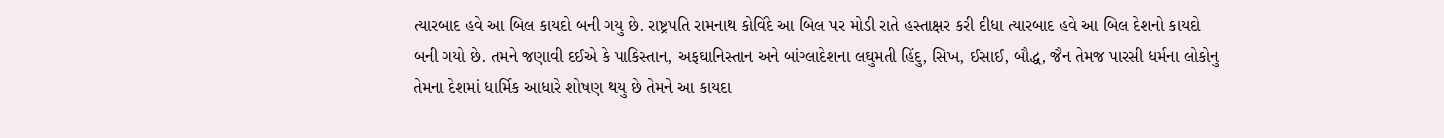ત્યારબાદ હવે આ બિલ કાયદો બની ગયુ છે. રાષ્ટ્રપતિ રામનાથ કોવિંદે આ બિલ પર મોડી રાતે હસ્તાક્ષર કરી દીધા ત્યારબાદ હવે આ બિલ દેશનો કાયદો બની ગયો છે. તમને જણાવી દઈએ કે પાકિસ્તાન, અફઘાનિસ્તાન અને બાંગ્લાદેશના લઘુમતી હિંદુ, સિખ, ઈસાઈ, બૌદ્ધ, જૈન તેમજ પારસી ધર્મના લોકોનુ તેમના દેશમાં ધાર્મિક આધારે શોષણ થયુ છે તેમને આ કાયદા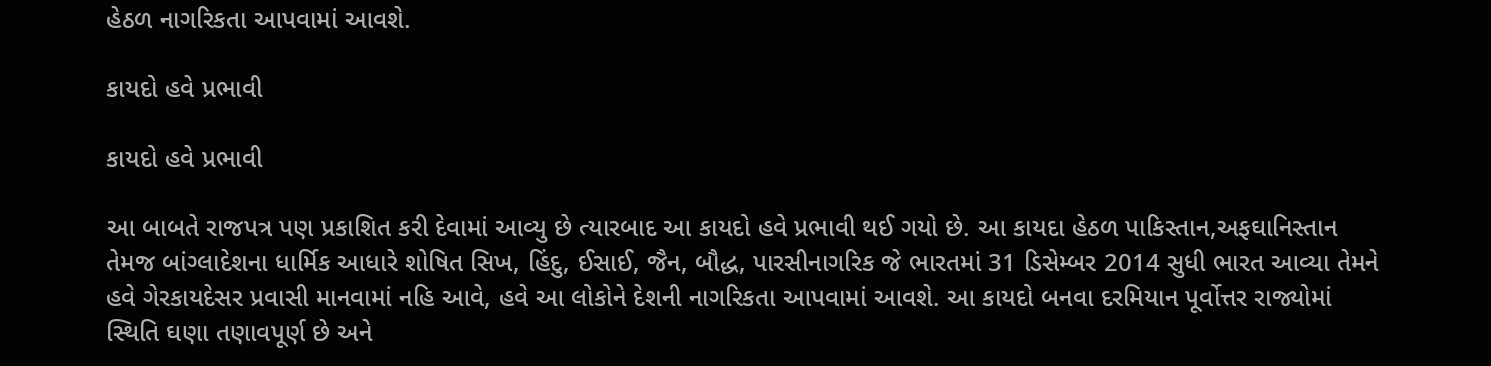હેઠળ નાગરિકતા આપવામાં આવશે.

કાયદો હવે પ્રભાવી

કાયદો હવે પ્રભાવી

આ બાબતે રાજપત્ર પણ પ્રકાશિત કરી દેવામાં આવ્યુ છે ત્યારબાદ આ કાયદો હવે પ્રભાવી થઈ ગયો છે. આ કાયદા હેઠળ પાકિસ્તાન,અફઘાનિસ્તાન તેમજ બાંગ્લાદેશના ધાર્મિક આધારે શોષિત સિખ, હિંદુ, ઈસાઈ, જૈન, બૌદ્ધ, પારસીનાગરિક જે ભારતમાં 31 ડિસેમ્બર 2014 સુધી ભારત આવ્યા તેમને હવે ગેરકાયદેસર પ્રવાસી માનવામાં નહિ આવે, હવે આ લોકોને દેશની નાગરિકતા આપવામાં આવશે. આ કાયદો બનવા દરમિયાન પૂર્વોત્તર રાજ્યોમાં સ્થિતિ ઘણા તણાવપૂર્ણ છે અને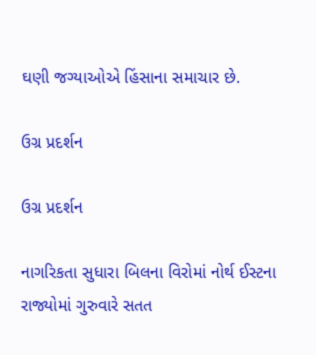ઘણી જગ્યાઓએ હિંસાના સમાચાર છે.

ઉગ્ર પ્રદર્શન

ઉગ્ર પ્રદર્શન

નાગરિકતા સુધારા બિલના વિરોમાં નોર્થ ઈસ્ટના રાજ્યોમાં ગુરુવારે સતત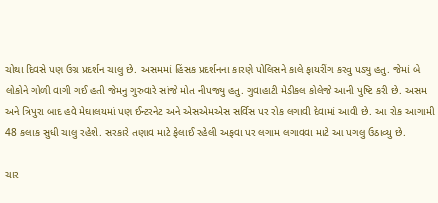ચોથા દિવસે પણ ઉગ્ર પ્રદર્શન ચાલુ છે. અસમમાં હિંસક પ્રદર્શનના કારણે પોલિસને કાલે ફાયરીંગ કરવુ પડ્યુ હતુ. જેમાં બે લોકોને ગોળી વાગી ગઈ હતી જેમનુ ગુરુવારે સાંજે મોત નીપજ્યુ હતુ. ગુવાહાટી મેડીકલ કોલેજે આની પુષ્ટિ કરી છે. અસમ અને ત્રિપુરા બાદ હવે મેઘાલયમાં પણ ઈન્ટરનેટ અને એસએમએસ સર્વિસ પર રોક લગાવી દેવામાં આવી છે. આ રોક આગામી 48 કલાક સુધી ચાલુ રહેશે. સરકારે તણાવ માટે ફેલાઈ રહેલી અફવા પર લગામ લગાવવા માટે આ પગલુ ઉઠાવ્યુ છે.

ચાર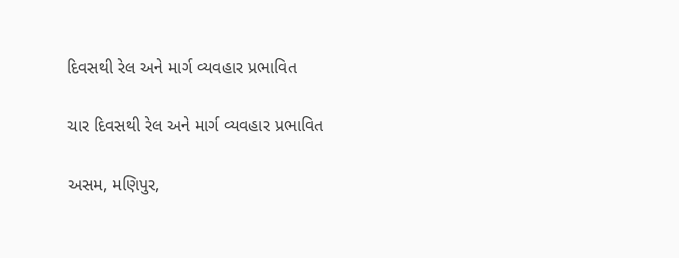દિવસથી રેલ અને માર્ગ વ્યવહાર પ્રભાવિત

ચાર દિવસથી રેલ અને માર્ગ વ્યવહાર પ્રભાવિત

અસમ, મણિપુર,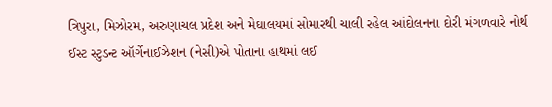ત્રિપુરા, મિઝોરમ, અરુણાચલ પ્રદેશ અને મેઘાલયમાં સોમારથી ચાલી રહેલ આંદોલનના દોરી મંગળવારે નોર્થ ઈસ્ટ સ્ટુડન્ટ ઑર્ગેનાઈઝેશન (નેસી)એ પોતાના હાથમાં લઈ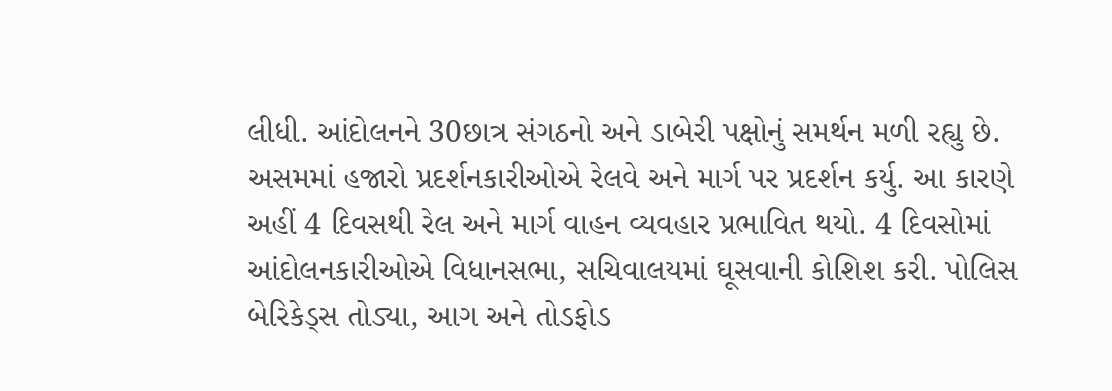લીધી. આંદોલનને 30છાત્ર સંગઠનો અને ડાબેરી પક્ષોનું સમર્થન મળી રહ્યુ છે. અસમમાં હજારો પ્રદર્શનકારીઓએ રેલવે અને માર્ગ પર પ્રદર્શન કર્યુ. આ કારણે અહીં 4 દિવસથી રેલ અને માર્ગ વાહન વ્યવહાર પ્રભાવિત થયો. 4 દિવસોમાં આંદોલનકારીઓએ વિધાનસભા, સચિવાલયમાં ઘૂસવાની કોશિશ કરી. પોલિસ બેરિકેડ્સ તોડ્યા, આગ અને તોડફોડ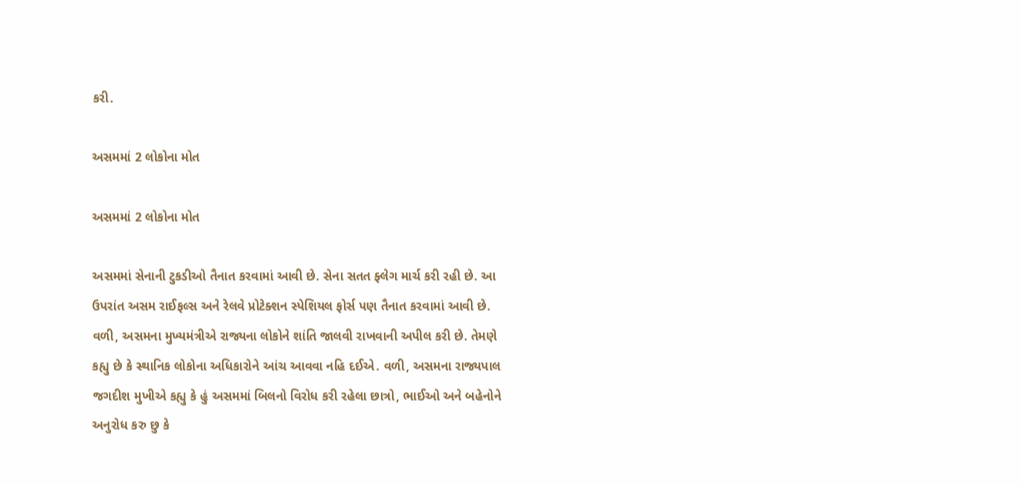કરી.

અસમમાં 2 લોકોના મોત

અસમમાં 2 લોકોના મોત

અસમમાં સેનાની ટુકડીઓ તૈનાત કરવામાં આવી છે. સેના સતત ફ્લેગ માર્ચ કરી રહી છે. આ ઉપરાંત અસમ રાઈફલ્સ અને રેલવે પ્રોટેક્શન સ્પેશિયલ ફોર્સ પણ તૈનાત કરવામાં આવી છે. વળી, અસમના મુખ્યમંત્રીએ રાજ્યના લોકોને શાંતિ જાલવી રાખવાની અપીલ કરી છે. તેમણે કહ્યુ છે કે સ્થાનિક લોકોના અધિકારોને આંચ આવવા નહિ દઈએ. વળી, અસમના રાજ્યપાલ જગદીશ મુખીએ કહ્યુ કે હું અસમમાં બિલનો વિરોધ કરી રહેલા છાત્રો, ભાઈઓ અને બહેનોને અનુરોધ કરુ છુ કે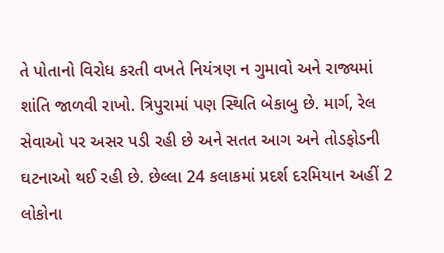તે પોતાનો વિરોધ કરતી વખતે નિયંત્રણ ન ગુમાવો અને રાજ્યમાં શાંતિ જાળવી રાખો. ત્રિપુરામાં પણ સ્થિતિ બેકાબુ છે. માર્ગ, રેલ સેવાઓ પર અસર પડી રહી છે અને સતત આગ અને તોડફોડની ઘટનાઓ થઈ રહી છે. છેલ્લા 24 કલાકમાં પ્રદર્શ દરમિયાન અહીં 2 લોકોના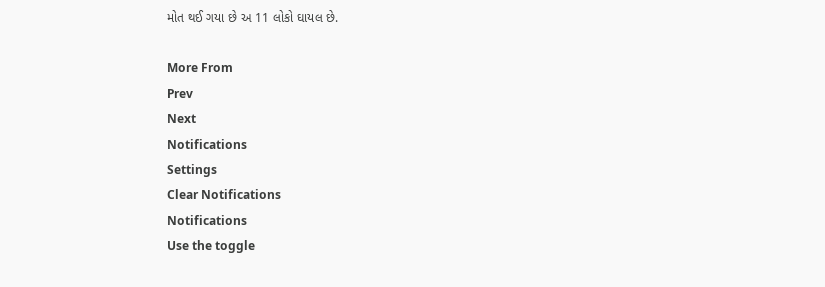મોત થઈ ગયા છે અ 11 લોકો ઘાયલ છે.

More From
Prev
Next
Notifications
Settings
Clear Notifications
Notifications
Use the toggle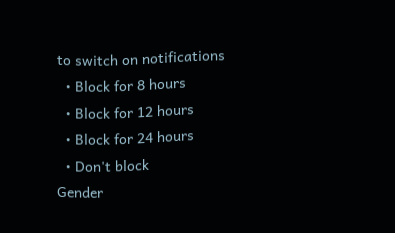to switch on notifications
  • Block for 8 hours
  • Block for 12 hours
  • Block for 24 hours
  • Don't block
Gender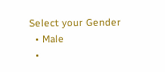Select your Gender
  • Male
  •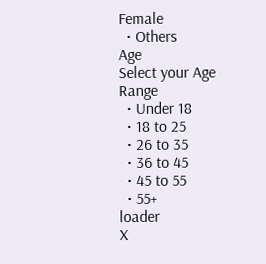Female
  • Others
Age
Select your Age Range
  • Under 18
  • 18 to 25
  • 26 to 35
  • 36 to 45
  • 45 to 55
  • 55+
loader
X